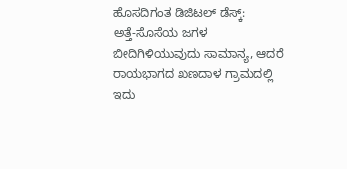ಹೊಸದಿಗಂತ ಡಿಜಿಟಲ್ ಡೆಸ್ಕ್:
ಅತ್ತೆ-ಸೊಸೆಯ ಜಗಳ ಬೀದಿಗಿಳಿಯುವುದು ಸಾಮಾನ್ಯ, ಆದರೆ ರಾಯಭಾಗದ ಖಣದಾಳ ಗ್ರಾಮದಲ್ಲಿ ಇದು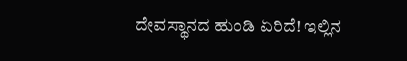ದೇವಸ್ಥಾನದ ಹುಂಡಿ ಏರಿದೆ! ಇಲ್ಲಿನ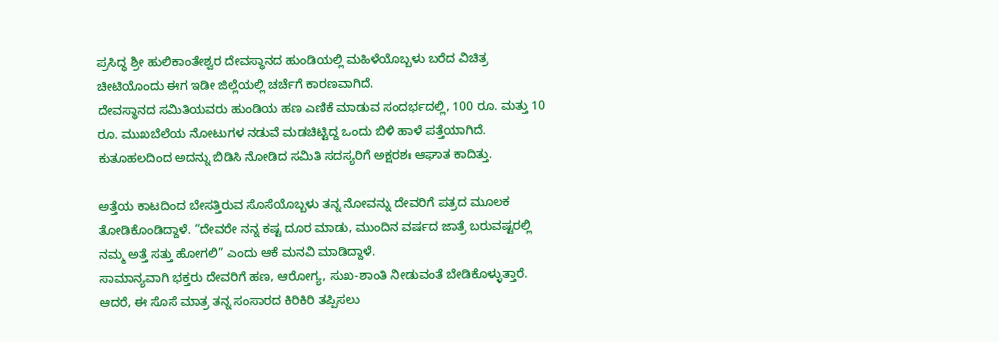ಪ್ರಸಿದ್ಧ ಶ್ರೀ ಹುಲಿಕಾಂತೇಶ್ವರ ದೇವಸ್ಥಾನದ ಹುಂಡಿಯಲ್ಲಿ ಮಹಿಳೆಯೊಬ್ಬಳು ಬರೆದ ವಿಚಿತ್ರ ಚೀಟಿಯೊಂದು ಈಗ ಇಡೀ ಜಿಲ್ಲೆಯಲ್ಲಿ ಚರ್ಚೆಗೆ ಕಾರಣವಾಗಿದೆ.
ದೇವಸ್ಥಾನದ ಸಮಿತಿಯವರು ಹುಂಡಿಯ ಹಣ ಎಣಿಕೆ ಮಾಡುವ ಸಂದರ್ಭದಲ್ಲಿ, 100 ರೂ. ಮತ್ತು 10 ರೂ. ಮುಖಬೆಲೆಯ ನೋಟುಗಳ ನಡುವೆ ಮಡಚಿಟ್ಟಿದ್ದ ಒಂದು ಬಿಳಿ ಹಾಳೆ ಪತ್ತೆಯಾಗಿದೆ. ಕುತೂಹಲದಿಂದ ಅದನ್ನು ಬಿಡಿಸಿ ನೋಡಿದ ಸಮಿತಿ ಸದಸ್ಯರಿಗೆ ಅಕ್ಷರಶಃ ಆಘಾತ ಕಾದಿತ್ತು.

ಅತ್ತೆಯ ಕಾಟದಿಂದ ಬೇಸತ್ತಿರುವ ಸೊಸೆಯೊಬ್ಬಳು ತನ್ನ ನೋವನ್ನು ದೇವರಿಗೆ ಪತ್ರದ ಮೂಲಕ ತೋಡಿಕೊಂಡಿದ್ದಾಳೆ. “ದೇವರೇ ನನ್ನ ಕಷ್ಟ ದೂರ ಮಾಡು, ಮುಂದಿನ ವರ್ಷದ ಜಾತ್ರೆ ಬರುವಷ್ಟರಲ್ಲಿ ನಮ್ಮ ಅತ್ತೆ ಸತ್ತು ಹೋಗಲಿ” ಎಂದು ಆಕೆ ಮನವಿ ಮಾಡಿದ್ದಾಳೆ.
ಸಾಮಾನ್ಯವಾಗಿ ಭಕ್ತರು ದೇವರಿಗೆ ಹಣ, ಆರೋಗ್ಯ, ಸುಖ-ಶಾಂತಿ ನೀಡುವಂತೆ ಬೇಡಿಕೊಳ್ಳುತ್ತಾರೆ. ಆದರೆ, ಈ ಸೊಸೆ ಮಾತ್ರ ತನ್ನ ಸಂಸಾರದ ಕಿರಿಕಿರಿ ತಪ್ಪಿಸಲು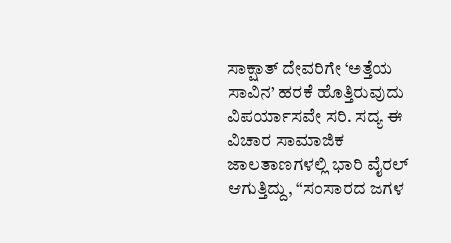ಸಾಕ್ಷಾತ್ ದೇವರಿಗೇ ‘ಅತ್ತೆಯ ಸಾವಿನ’ ಹರಕೆ ಹೊತ್ತಿರುವುದು ವಿಪರ್ಯಾಸವೇ ಸರಿ. ಸದ್ಯ ಈ ವಿಚಾರ ಸಾಮಾಜಿಕ ಜಾಲತಾಣಗಳಲ್ಲಿ ಭಾರಿ ವೈರಲ್ ಆಗುತ್ತಿದ್ದು, “ಸಂಸಾರದ ಜಗಳ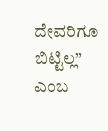ದೇವರಿಗೂ ಬಿಟ್ಟಿಲ್ಲ” ಎಂಬ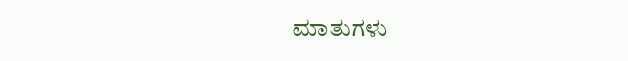ಮಾತುಗಳು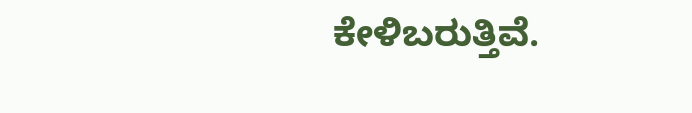ಕೇಳಿಬರುತ್ತಿವೆ.